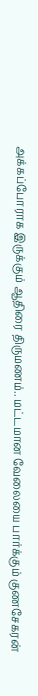அக்கப்போராக இருக்கும் ஆதிரை திருமணம்.. மட்டமான வேலையை பார்க்கும் குணசேகரன்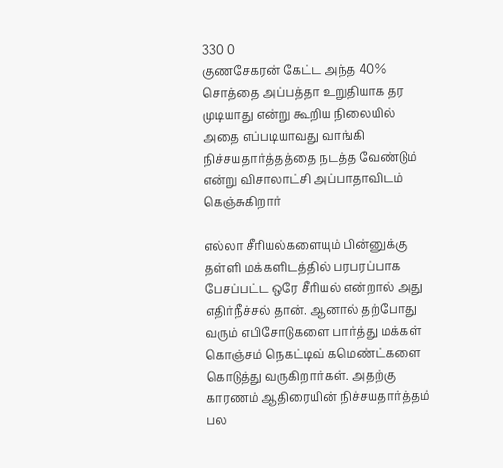330 0
குணசேகரன் கேட்ட அந்த 40% சொத்தை அப்பத்தா உறுதியாக தர முடியாது என்று கூறிய நிலையில் அதை எப்படியாவது வாங்கி நிச்சயதார்த்தத்தை நடத்த வேண்டும் என்று விசாலாட்சி அப்பாதாவிடம் கெஞ்சுகிறார்

எல்லா சீரியல்களையும் பின்னுக்கு தள்ளி மக்களிடத்தில் பரபரப்பாக பேசப்பட்ட ஒரே சீரியல் என்றால் அது எதிர்நீச்சல் தான். ஆனால் தற்போது வரும் எபிசோடுகளை பார்த்து மக்கள் கொஞ்சம் நெகட்டிவ் கமெண்ட்களை கொடுத்து வருகிறார்கள். அதற்கு காரணம் ஆதிரையின் நிச்சயதார்த்தம் பல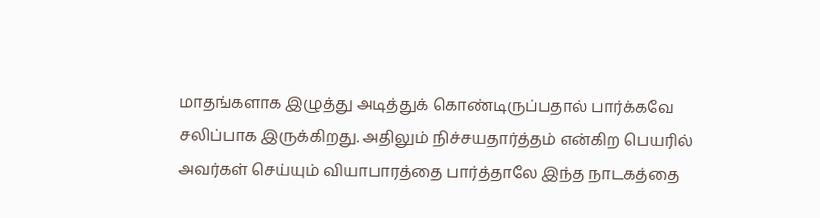மாதங்களாக இழுத்து அடித்துக் கொண்டிருப்பதால் பார்க்கவே சலிப்பாக இருக்கிறது. அதிலும் நிச்சயதார்த்தம் என்கிற பெயரில் அவர்கள் செய்யும் வியாபாரத்தை பார்த்தாலே இந்த நாடகத்தை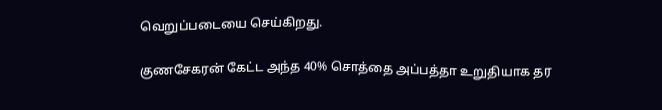வெறுப்படையை செய்கிறது.

குணசேகரன் கேட்ட அந்த 40% சொத்தை அப்பத்தா உறுதியாக தர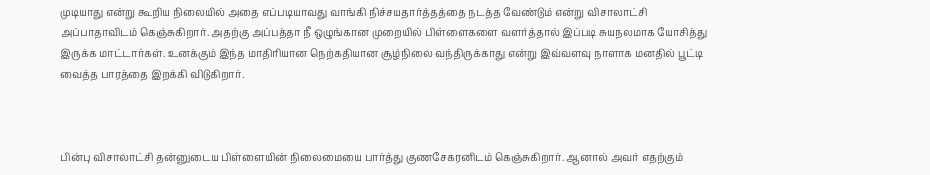முடியாது என்று கூறிய நிலையில் அதை எப்படியாவது வாங்கி நிச்சயதார்த்தத்தை நடத்த வேண்டும் என்று விசாலாட்சி அப்பாதாவிடம் கெஞ்சுகிறார். அதற்கு அப்பத்தா நீ ஒழுங்கான முறையில் பிள்ளைகளை வளர்த்தால் இப்படி சுயநலமாக யோசித்து இருக்க மாட்டார்கள். உனக்கும் இந்த மாதிரியான நெற்கதியான சூழ்நிலை வந்திருக்காது என்று இவ்வளவு நாளாக மனதில் பூட்டி வைத்த பாரத்தை இறக்கி விடுகிறார்.



பின்பு விசாலாட்சி தன்னுடைய பிள்ளையின் நிலைமையை பார்த்து குணசேகரனிடம் கெஞ்சுகிறார். ஆனால் அவர் எதற்கும்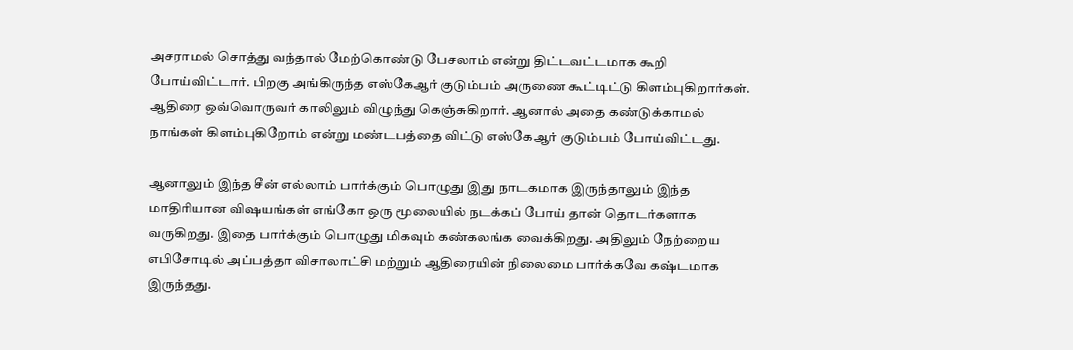அசராமல் சொத்து வந்தால் மேற்கொண்டு பேசலாம் என்று திட்டவட்டமாக கூறி போய்விட்டார். பிறகு அங்கிருந்த எஸ்கேஆர் குடும்பம் அருணை கூட்டிட்டு கிளம்புகிறார்கள். ஆதிரை ஒவ்வொருவர் காலிலும் விழுந்து கெஞ்சுகிறார். ஆனால் அதை கண்டுக்காமல் நாங்கள் கிளம்புகிறோம் என்று மண்டபத்தை விட்டு எஸ்கேஆர் குடும்பம் போய்விட்டது.

ஆனாலும் இந்த சீன் எல்லாம் பார்க்கும் பொழுது இது நாடகமாக இருந்தாலும் இந்த மாதிரியான விஷயங்கள் எங்கோ ஒரு மூலையில் நடக்கப் போய் தான் தொடர்களாக வருகிறது. இதை பார்க்கும் பொழுது மிகவும் கண்கலங்க வைக்கிறது. அதிலும் நேற்றைய எபிசோடில் அப்பத்தா விசாலாட்சி மற்றும் ஆதிரையின் நிலைமை பார்க்கவே கஷ்டமாக இருந்தது.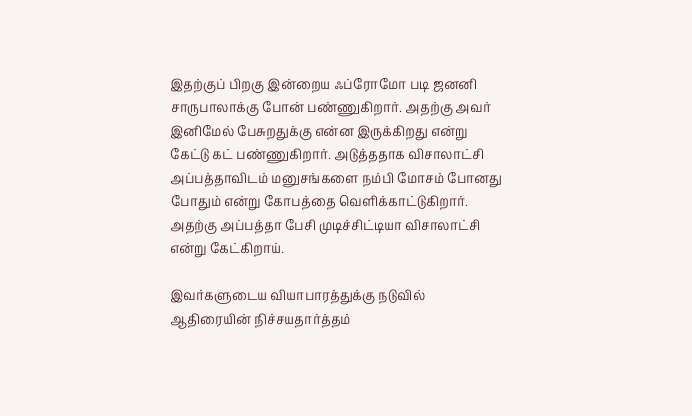இதற்குப் பிறகு இன்றைய ஃப்ரோமோ படி ஜனனி சாருபாலாக்கு போன் பண்ணுகிறார். அதற்கு அவர் இனிமேல் பேசுறதுக்கு என்ன இருக்கிறது என்று கேட்டு கட் பண்ணுகிறார். அடுத்ததாக விசாலாட்சி அப்பத்தாவிடம் மனுசங்களை நம்பி மோசம் போனது போதும் என்று கோபத்தை வெளிக்காட்டுகிறார். அதற்கு அப்பத்தா பேசி முடிச்சிட்டியா விசாலாட்சி என்று கேட்கிறாய்.

இவர்களுடைய வியாபாரத்துக்கு நடுவில் ஆதிரையின் நிச்சயதார்த்தம்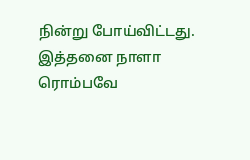நின்று போய்விட்டது. இத்தனை நாளா ரொம்பவே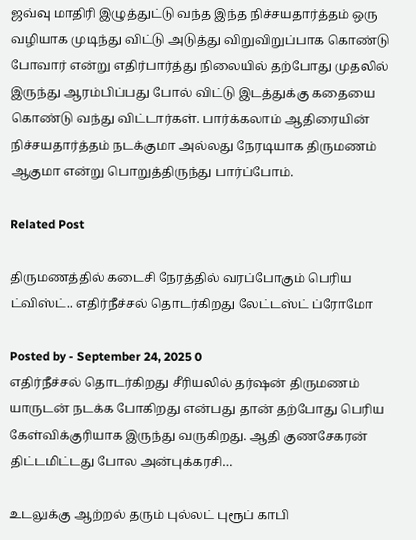ஜவ்வு மாதிரி இழுத்துட்டு வந்த இந்த நிச்சயதார்த்தம் ஒரு வழியாக முடிந்து விட்டு அடுத்து விறுவிறுப்பாக கொண்டு போவார் என்று எதிர்பார்த்து நிலையில் தற்போது முதலில் இருந்து ஆரம்பிப்பது போல் விட்டு இடத்துக்கு கதையை கொண்டு வந்து விட்டார்கள். பார்க்கலாம் ஆதிரையின் நிச்சயதார்த்தம் நடக்குமா அல்லது நேரடியாக திருமணம் ஆகுமா என்று பொறுத்திருந்து பார்ப்போம்.

Related Post

திருமணத்தில் கடைசி நேரத்தில் வரப்போகும் பெரிய ட்விஸ்ட்.. எதிர்நீச்சல் தொடர்கிறது லேட்டஸ்ட் ப்ரோமோ

Posted by - September 24, 2025 0
எதிர்நீச்சல் தொடர்கிறது சீரியலில் தர்ஷன் திருமணம் யாருடன் நடக்க போகிறது என்பது தான் தற்போது பெரிய கேள்விக்குரியாக இருந்து வருகிறது. ஆதி குணசேகரன் திட்டமிட்டது போல அன்புக்கரசி…

உடலுக்கு ஆற்றல் தரும் புல்லட் புரூப் காபி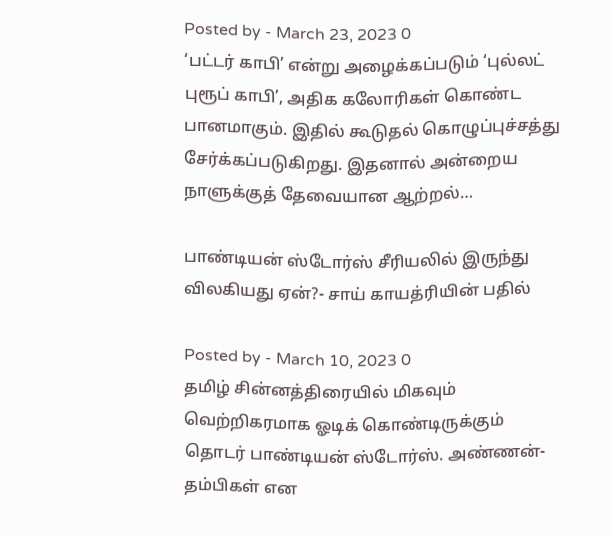Posted by - March 23, 2023 0
‘பட்டர் காபி’ என்று அழைக்கப்படும் ‘புல்லட் புரூப் காபி’, அதிக கலோரிகள் கொண்ட பானமாகும். இதில் கூடுதல் கொழுப்புச்சத்து சேர்க்கப்படுகிறது. இதனால் அன்றைய நாளுக்குத் தேவையான ஆற்றல்…

பாண்டியன் ஸ்டோர்ஸ் சீரியலில் இருந்து விலகியது ஏன்?- சாய் காயத்ரியின் பதில்

Posted by - March 10, 2023 0
தமிழ் சின்னத்திரையில் மிகவும் வெற்றிகரமாக ஓடிக் கொண்டிருக்கும் தொடர் பாண்டியன் ஸ்டோர்ஸ். அண்ணன்-தம்பிகள் என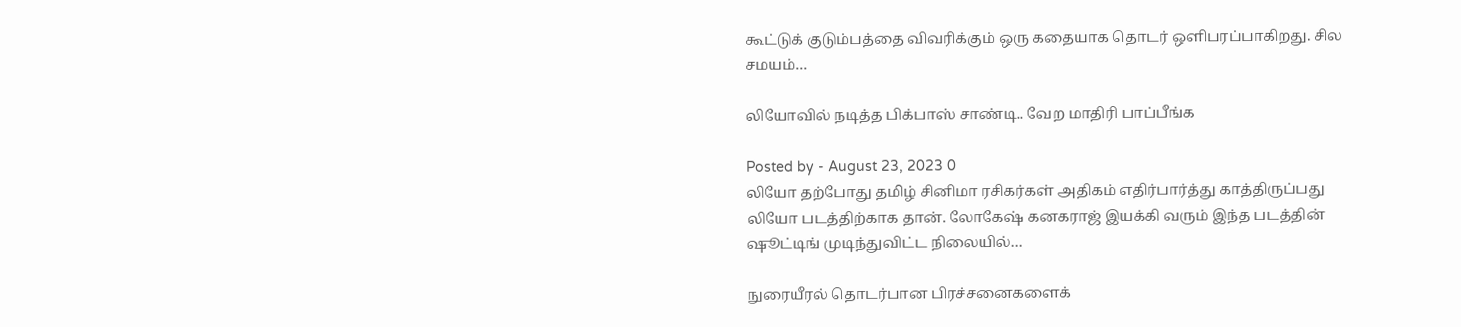கூட்டுக் குடும்பத்தை விவரிக்கும் ஒரு கதையாக தொடர் ஒளிபரப்பாகிறது. சில சமயம்…

லியோவில் நடித்த பிக்பாஸ் சாண்டி.. வேற மாதிரி பாப்பீங்க

Posted by - August 23, 2023 0
லியோ தற்போது தமிழ் சினிமா ரசிகர்கள் அதிகம் எதிர்பார்த்து காத்திருப்பது லியோ படத்திற்காக தான். லோகேஷ் கனகராஜ் இயக்கி வரும் இந்த படத்தின் ஷூட்டிங் முடிந்துவிட்ட நிலையில்…

நுரையீரல் தொடர்பான பிரச்சனைகளைக்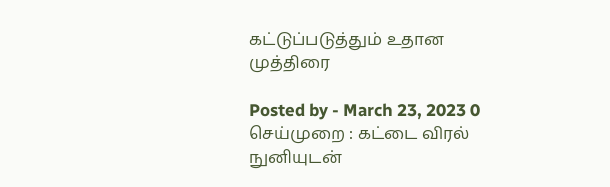கட்டுப்படுத்தும் உதான முத்திரை

Posted by - March 23, 2023 0
செய்முறை : கட்டை விரல் நுனியுடன்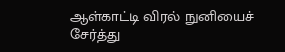ஆள்காட்டி விரல் நுனியைச் சேர்த்து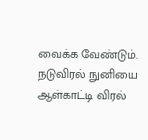வைக்க வேண்டும். நடுவிரல் நுனியை ஆள்காட்டி விரல்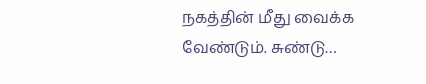நகத்தின் மீது வைக்க வேண்டும். சுண்டு…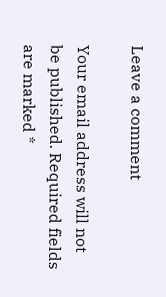Leave a comment

Your email address will not be published. Required fields are marked *